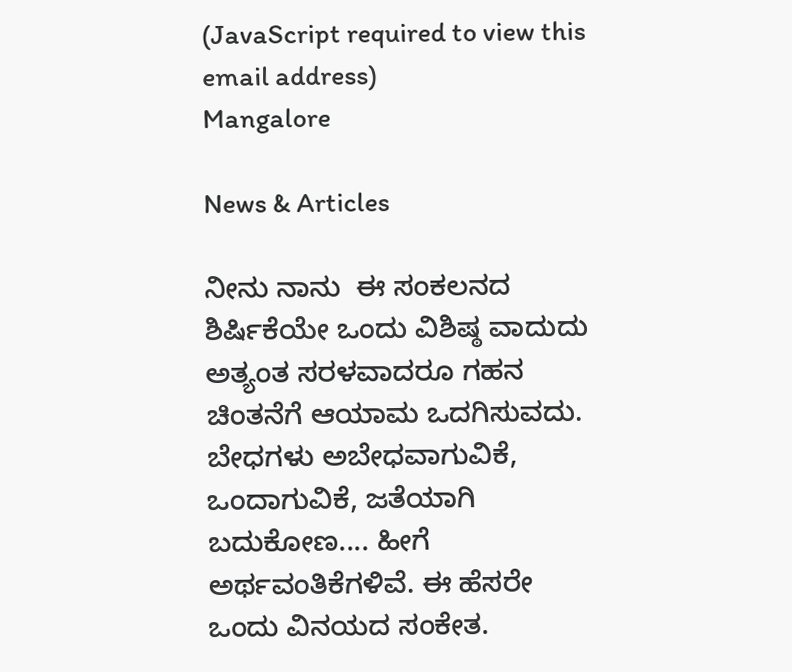(JavaScript required to view this email address)
Mangalore

News & Articles

ನೀನು ನಾನು  ಈ ಸಂಕಲನದ ಶಿರ್ಷಿಕೆಯೇ ಒಂದು ವಿಶಿಷ್ಠ ವಾದುದು ಅತ್ಯಂತ ಸರಳವಾದರೂ ಗಹನ ಚಿಂತನೆಗೆ ಆಯಾಮ ಒದಗಿಸುವದು. ಬೇಧಗಳು ಅಬೇಧವಾಗುವಿಕೆ, ಒಂದಾಗುವಿಕೆ, ಜತೆಯಾಗಿ ಬದುಕೋಣ.... ಹೀಗೆ ಅರ್ಥವಂತಿಕೆಗಳಿವೆ. ಈ ಹೆಸರೇ ಒಂದು ವಿನಯದ ಸಂಕೇತ.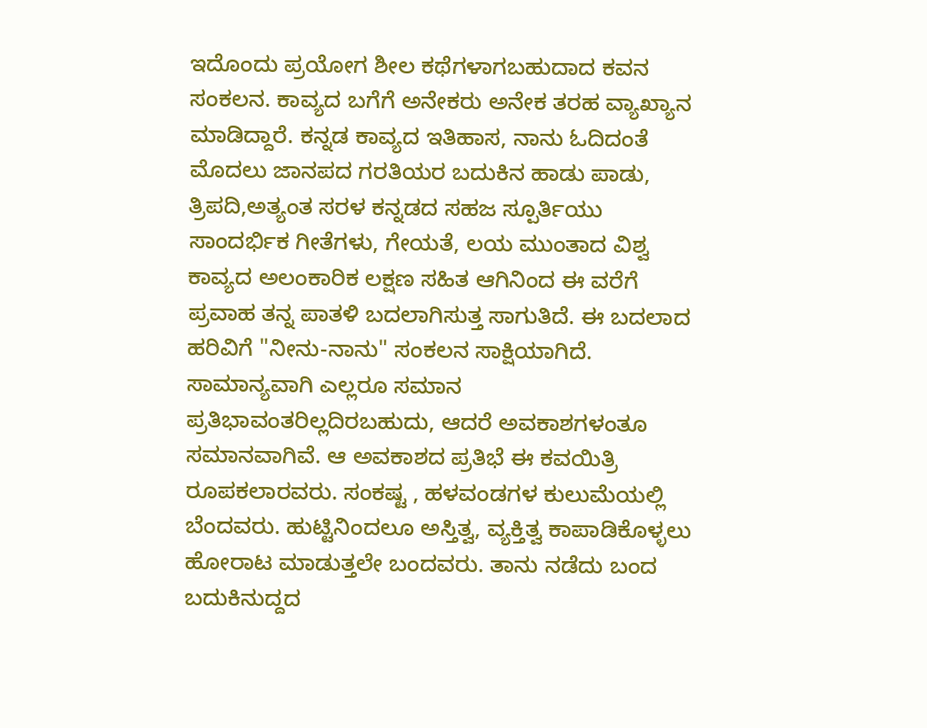ಇದೊಂದು ಪ್ರಯೋಗ ಶೀಲ ಕಥೆಗಳಾಗಬಹುದಾದ ಕವನ ಸಂಕಲನ. ಕಾವ್ಯದ ಬಗೆಗೆ ಅನೇಕರು ಅನೇಕ ತರಹ ವ್ಯಾಖ್ಯಾನ ಮಾಡಿದ್ದಾರೆ. ಕನ್ನಡ ಕಾವ್ಯದ ಇತಿಹಾಸ, ನಾನು ಓದಿದಂತೆ ಮೊದಲು ಜಾನಪದ ಗರತಿಯರ ಬದುಕಿನ ಹಾಡು ಪಾಡು,  ತ್ರಿಪದಿ,ಅತ್ಯಂತ ಸರಳ ಕನ್ನಡದ ಸಹಜ ಸ್ಪೂರ್ತಿಯು ಸಾಂದರ್ಭಿಕ ಗೀತೆಗಳು, ಗೇಯತೆ, ಲಯ ಮುಂತಾದ ವಿಶ್ವ ಕಾವ್ಯದ ಅಲಂಕಾರಿಕ ಲಕ್ಷಣ ಸಹಿತ ಆಗಿನಿಂದ ಈ ವರೆಗೆ ಪ್ರವಾಹ ತನ್ನ ಪಾತಳಿ ಬದಲಾಗಿಸುತ್ತ ಸಾಗುತಿದೆ. ಈ ಬದಲಾದ ಹರಿವಿಗೆ "ನೀನು-ನಾನು" ಸಂಕಲನ ಸಾಕ್ಷಿಯಾಗಿದೆ. ಸಾಮಾನ್ಯವಾಗಿ ಎಲ್ಲರೂ ಸಮಾನ ಪ್ರತಿಭಾವಂತರಿಲ್ಲದಿರಬಹುದು, ಆದರೆ ಅವಕಾಶಗಳಂತೂ ಸಮಾನವಾಗಿವೆ. ಆ ಅವಕಾಶದ ಪ್ರತಿಭೆ ಈ ಕವಯಿತ್ರಿ ರೂಪಕಲಾರವರು. ಸಂಕಷ್ಟ , ಹಳವಂಡಗಳ ಕುಲುಮೆಯಲ್ಲಿ ಬೆಂದವರು. ಹುಟ್ಟಿನಿಂದಲೂ ಅಸ್ತಿತ್ವ, ವ್ಯಕ್ತಿತ್ವ ಕಾಪಾಡಿಕೊಳ್ಳಲು ಹೋರಾಟ ಮಾಡುತ್ತಲೇ ಬಂದವರು. ತಾನು ನಡೆದು ಬಂದ ಬದುಕಿನುದ್ದದ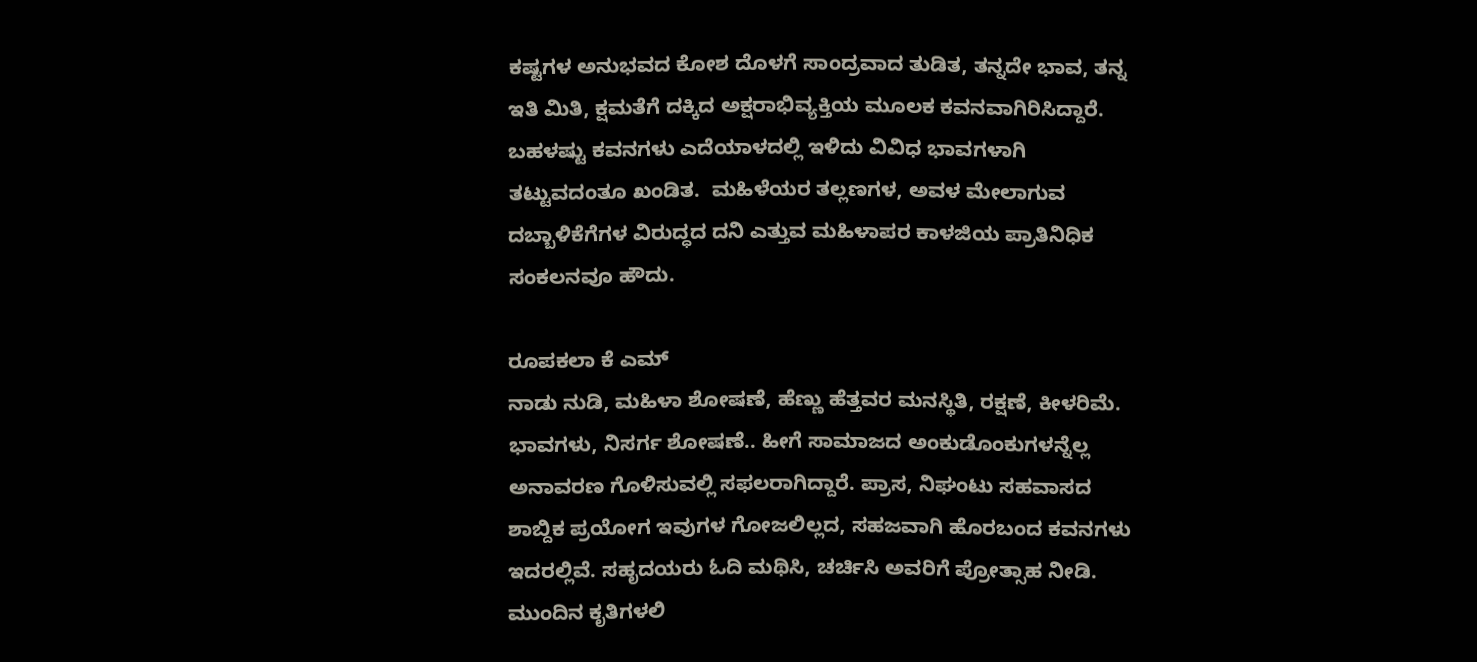ಕಷ್ಟಗಳ ಅನುಭವದ ಕೋಶ ದೊಳಗೆ ಸಾಂದ್ರವಾದ ತುಡಿತ, ತನ್ನದೇ ಭಾವ, ತನ್ನ ಇತಿ ಮಿತಿ, ಕ್ಷಮತೆಗೆ ದಕ್ಕಿದ ಅಕ್ಷರಾಭಿವ್ಯಕ್ತಿಯ ಮೂಲಕ ಕವನವಾಗಿರಿಸಿದ್ದಾರೆ. ಬಹಳಷ್ಟು ಕವನಗಳು ಎದೆಯಾಳದಲ್ಲಿ ಇಳಿದು ವಿವಿಧ ಭಾವಗಳಾಗಿ ತಟ್ಟುವದಂತೂ ಖಂಡಿತ.  ಮಹಿಳೆಯರ ತಲ್ಲಣಗಳ, ಅವಳ ಮೇಲಾಗುವ ದಬ್ಬಾಳಿಕೆಗೆಗಳ ವಿರುದ್ಧದ ದನಿ ಎತ್ತುವ ಮಹಿಳಾಪರ ಕಾಳಜಿಯ ಪ್ರಾತಿನಿಧಿಕ ಸಂಕಲನವೂ ಹೌದು.

ರೂಪಕಲಾ ಕೆ ಎಮ್
ನಾಡು ನುಡಿ, ಮಹಿಳಾ ಶೋಷಣೆ, ಹೆಣ್ಣು ಹೆತ್ತವರ ಮನಸ್ಥಿತಿ, ರಕ್ಷಣೆ, ಕೀಳರಿಮೆ. ಭಾವಗಳು, ನಿಸರ್ಗ ಶೋಷಣೆ.. ಹೀಗೆ ಸಾಮಾಜದ ಅಂಕುಡೊಂಕುಗಳನ್ನೆಲ್ಲ ಅನಾವರಣ ಗೊಳಿಸುವಲ್ಲಿ ಸಫಲರಾಗಿದ್ದಾರೆ. ಪ್ರಾಸ, ನಿಘಂಟು ಸಹವಾಸದ ಶಾಬ್ದಿಕ ಪ್ರಯೋಗ ಇವುಗಳ ಗೋಜಲಿಲ್ಲದ, ಸಹಜವಾಗಿ ಹೊರಬಂದ ಕವನಗಳು ಇದರಲ್ಲಿವೆ. ಸಹೃದಯರು ಓದಿ ಮಥಿಸಿ, ಚರ್ಚಿಸಿ ಅವರಿಗೆ ಪ್ರೋತ್ಸಾಹ ನೀಡಿ. ಮುಂದಿನ ಕೃತಿಗಳಲಿ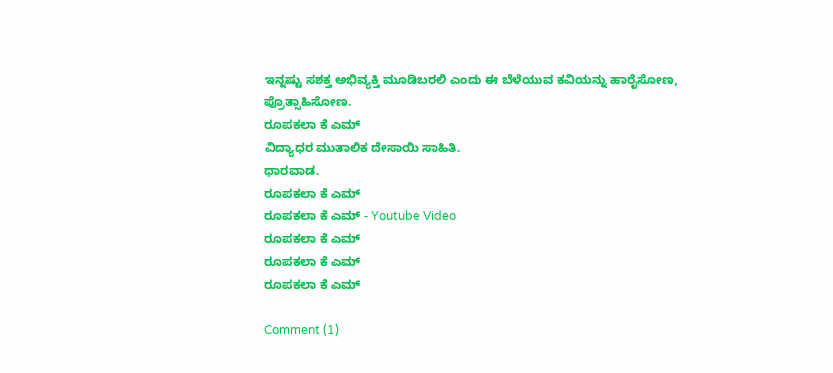ಇನ್ನಷ್ಟು ಸಶಕ್ತ ಅಭಿವ್ಯಕ್ತಿ ಮೂಡಿಬರಲಿ ಎಂದು ಈ ಬೆಳೆಯುವ ಕವಿಯನ್ನು ಹಾರೈಸೋಣ, ಪ್ರೊತ್ಸಾಹಿಸೋಣ.
ರೂಪಕಲಾ ಕೆ ಎಮ್
ವಿದ್ಯಾಧರ ಮುತಾಲಿಕ ದೇಸಾಯಿ ಸಾಹಿತಿ.
ಧಾರವಾಡ.
ರೂಪಕಲಾ ಕೆ ಎಮ್
ರೂಪಕಲಾ ಕೆ ಎಮ್ - Youtube Video
ರೂಪಕಲಾ ಕೆ ಎಮ್
ರೂಪಕಲಾ ಕೆ ಎಮ್
ರೂಪಕಲಾ ಕೆ ಎಮ್

Comment (1)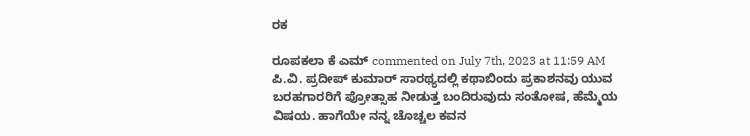ರಕ

ರೂಪಕಲಾ ಕೆ ಎಮ್ commented on July 7th, 2023 at 11:59 AM
ಪಿ.ವಿ. ಪ್ರದೀಪ್ ಕುಮಾರ್ ಸಾರಥ್ಯದಲ್ಲಿ ಕಥಾಬಿಂದು ಪ್ರಕಾಶನವು ಯುವ ಬರಹಗಾರರಿಗೆ ಪ್ರೋತ್ಸಾಹ ನೀಡುತ್ತ ಬಂದಿರುವುದು ಸಂತೋಷ, ಹೆಮ್ಮೆಯ ವಿಷಯ. ಹಾಗೆಯೇ ನನ್ನ ಚೊಚ್ಚಲ ಕವನ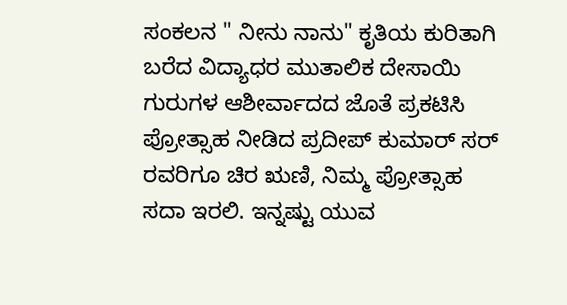ಸಂಕಲನ " ನೀನು ನಾನು" ಕೃತಿಯ ಕುರಿತಾಗಿ ಬರೆದ ವಿದ್ಯಾಧರ ಮುತಾಲಿಕ ದೇಸಾಯಿ ಗುರುಗಳ ಆಶೀರ್ವಾದದ ಜೊತೆ ಪ್ರಕಟಿಸಿ ಪ್ರೋತ್ಸಾಹ ನೀಡಿದ ಪ್ರದೀಪ್ ಕುಮಾರ್ ಸರ್ ರವರಿಗೂ ಚಿರ ಋಣಿ, ನಿಮ್ಮ ಪ್ರೋತ್ಸಾಹ ಸದಾ ಇರಲಿ. ಇನ್ನಷ್ಟು ಯುವ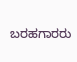ಬರಹಗಾರರು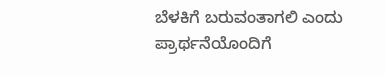ಬೆಳಕಿಗೆ ಬರುವಂತಾಗಲಿ ಎಂದು ಪ್ರಾರ್ಥನೆಯೊಂದಿಗೆ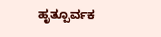ಹೃತ್ಪೂರ್ವಕ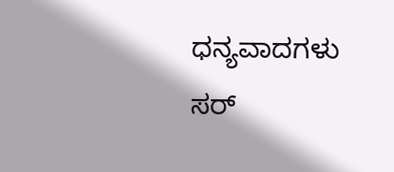ಧನ್ಯವಾದಗಳು ಸರ್